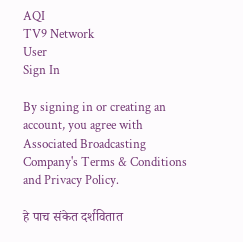AQI
TV9 Network
User
Sign In

By signing in or creating an account, you agree with Associated Broadcasting Company's Terms & Conditions and Privacy Policy.

हे पाच संकेत दर्शवितात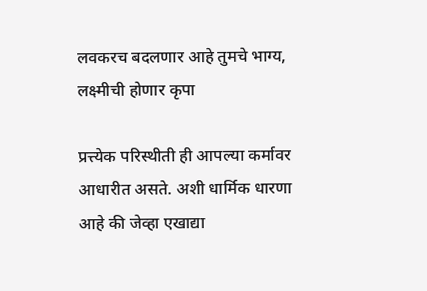लवकरच बदलणार आहे तुमचे भाग्य, लक्ष्मीची होणार कृपा

प्रत्त्येक परिस्थीती ही आपल्या कर्मावर आधारीत असते. अशी धार्मिक धारणा आहे की जेव्हा एखाद्या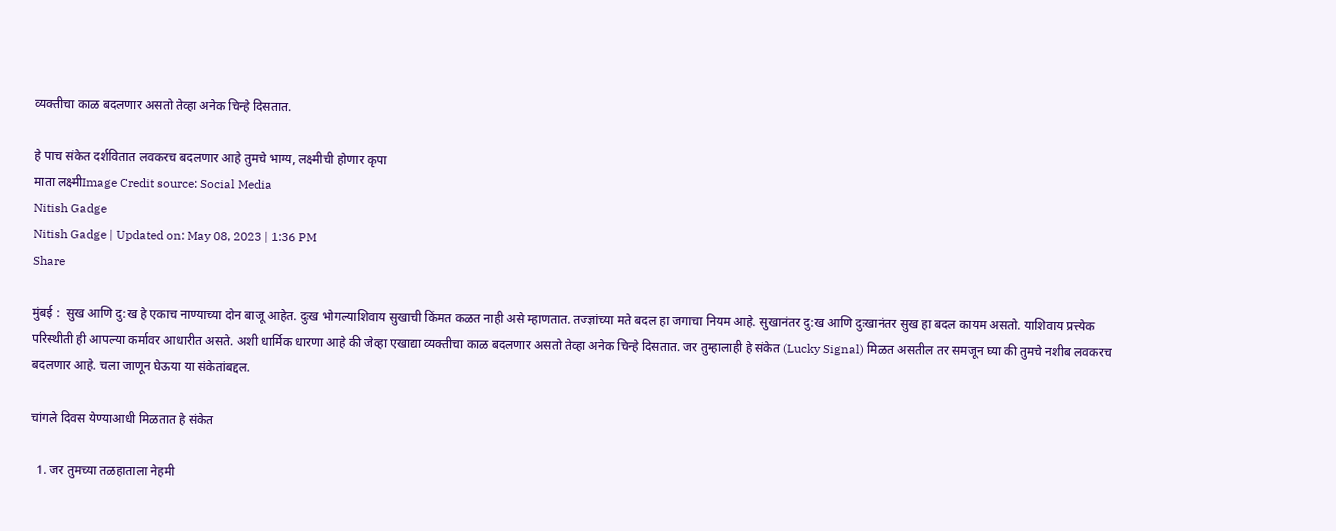व्यक्तीचा काळ बदलणार असतो तेव्हा अनेक चिन्हे दिसतात.

हे पाच संकेत दर्शवितात लवकरच बदलणार आहे तुमचे भाग्य, लक्ष्मीची होणार कृपा
माता लक्ष्मीImage Credit source: Social Media
Nitish Gadge
Nitish Gadge | Updated on: May 08, 2023 | 1:36 PM
Share

मुंबई :  सुख आणि दु:ख हे एकाच नाण्याच्या दोन बाजू आहेत. दुःख भोगल्याशिवाय सुखाची किंमत कळत नाही असे म्हाणतात. तज्ज्ञांच्या मते बदल हा जगाचा नियम आहे. सुखानंतर दु:ख आणि दुःखानंतर सुख हा बदल कायम असतो. याशिवाय प्रत्त्येक परिस्थीती ही आपल्या कर्मावर आधारीत असते. अशी धार्मिक धारणा आहे की जेव्हा एखाद्या व्यक्तीचा काळ बदलणार असतो तेव्हा अनेक चिन्हे दिसतात. जर तुम्हालाही हे संकेत (Lucky Signal) मिळत असतील तर समजून घ्या की तुमचे नशीब लवकरच बदलणार आहे. चला जाणून घेऊया या संकेतांबद्दल.

चांगले दिवस येण्याआधी मिळतात हे संकेत

  1. जर तुमच्या तळहाताला नेहमी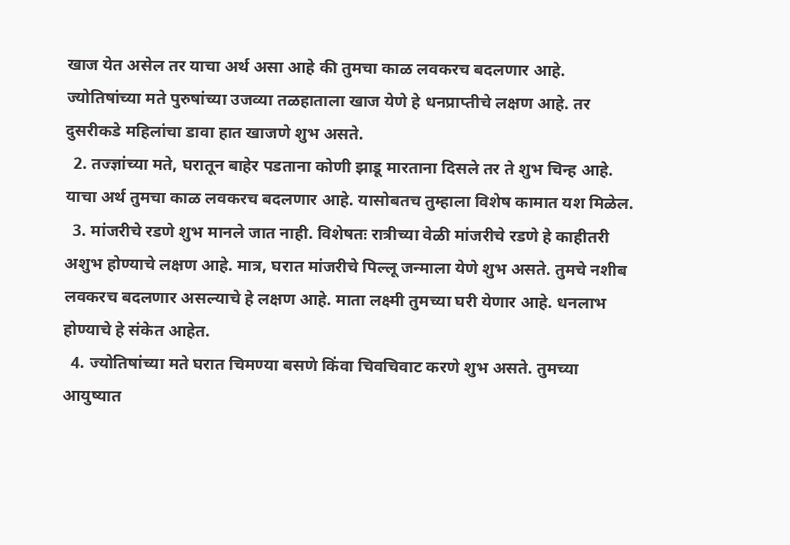खाज येत असेल तर याचा अर्थ असा आहे की तुमचा काळ लवकरच बदलणार आहे. ज्योतिषांच्या मते पुरुषांच्या उजव्या तळहाताला खाज येणे हे धनप्राप्तीचे लक्षण आहे. तर दुसरीकडे महिलांचा डावा हात खाजणे शुभ असते.
  2. तज्ज्ञांच्या मते, घरातून बाहेर पडताना कोणी झाडू मारताना दिसले तर ते शुभ चिन्ह आहे. याचा अर्थ तुमचा काळ लवकरच बदलणार आहे. यासोबतच तुम्हाला विशेष कामात यश मिळेल.
  3. मांजरीचे रडणे शुभ मानले जात नाही. विशेषतः रात्रीच्या वेळी मांजरीचे रडणे हे काहीतरी अशुभ होण्याचे लक्षण आहे. मात्र, घरात मांजरीचे पिल्लू जन्माला येणे शुभ असते. तुमचे नशीब लवकरच बदलणार असल्याचे हे लक्षण आहे. माता लक्ष्मी तुमच्या घरी येणार आहे. धनलाभ होण्याचे हे संकेत आहेत.
  4. ज्योतिषांच्या मते घरात चिमण्या बसणे किंवा चिवचिवाट करणे शुभ असते. तुमच्या आयुष्यात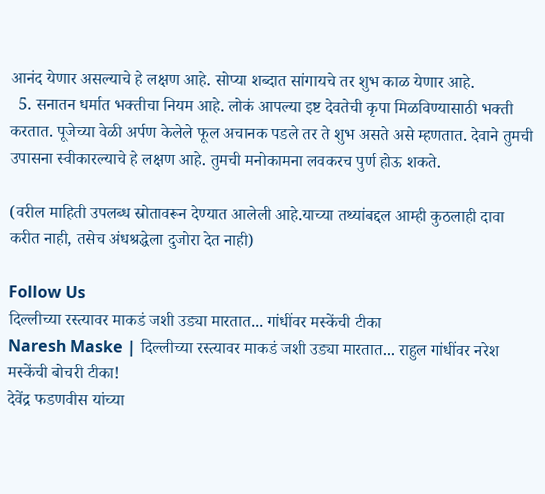आनंद येणार असल्याचे हे लक्षण आहे. सोप्या शब्दात सांगायचे तर शुभ काळ येणार आहे.
  5. सनातन धर्मात भक्तीचा नियम आहे. लोकं आपल्या इष्ट देवतेची कृपा मिळविण्यासाठी भक्ती करतात. पूजेच्या वेळी अर्पण केलेले फूल अचानक पडले तर ते शुभ असते असे म्हणतात. देवाने तुमची उपासना स्वीकारल्याचे हे लक्षण आहे. तुमची मनोकामना लवकरच पुर्ण होऊ शकते.

(वरील माहिती उपलब्ध स्रोतावरून देण्यात आलेली आहे.याच्या तथ्यांबद्दल आम्ही कुठलाही दावा करीत नाही, तसेच अंधश्रद्धेला दुजोरा देत नाही)

Follow Us
दिल्लीच्या रस्त्यावर माकडं जशी उड्या मारतात... गांधींवर मस्केंची टीका
Naresh Maske | दिल्लीच्या रस्त्यावर माकडं जशी उड्या मारतात... राहुल गांधींवर नरेश मस्केंची बोचरी टीका!
देवेंद्र फडणवीस यांच्या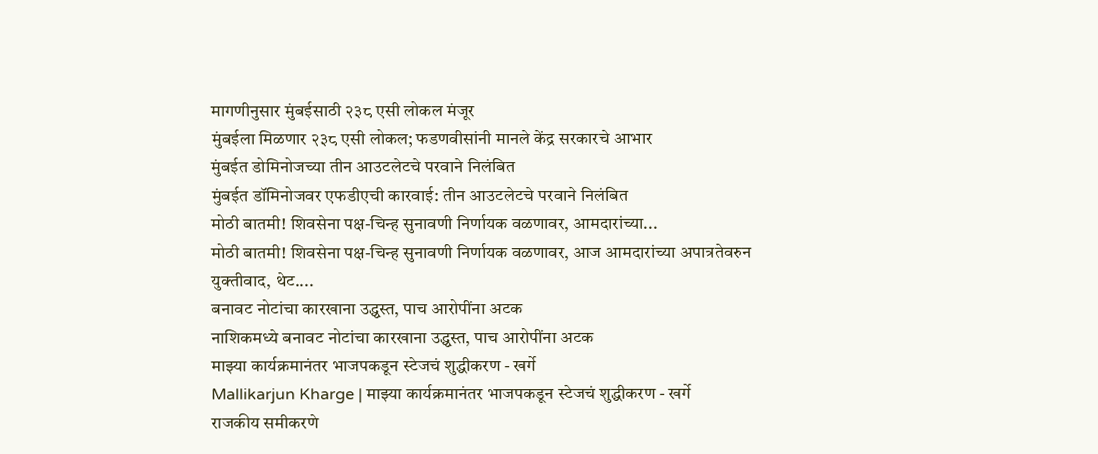मागणीनुसार मुंबईसाठी २३८ एसी लोकल मंजूर
मुंबईला मिळणार २३८ एसी लोकल; फडणवीसांनी मानले केंद्र सरकारचे आभार
मुंबईत डोमिनोजच्या तीन आउटलेटचे परवाने निलंबित
मुंबईत डॉमिनोजवर एफडीएची कारवाई: तीन आउटलेटचे परवाने निलंबित
मोठी बातमी! शिवसेना पक्ष-चिन्ह सुनावणी निर्णायक वळणावर, आमदारांच्या...
मोठी बातमी! शिवसेना पक्ष-चिन्ह सुनावणी निर्णायक वळणावर, आज आमदारांच्या अपात्रतेवरुन युक्तीवाद, थेट....
बनावट नोटांचा कारखाना उद्ध्वस्त, पाच आरोपींना अटक
नाशिकमध्ये बनावट नोटांचा कारखाना उद्ध्वस्त, पाच आरोपींना अटक
माझ्या कार्यक्रमानंतर भाजपकडून स्टेजचं शुद्धीकरण - खर्गे
Mallikarjun Kharge | माझ्या कार्यक्रमानंतर भाजपकडून स्टेजचं शुद्धीकरण - खर्गे
राजकीय समीकरणे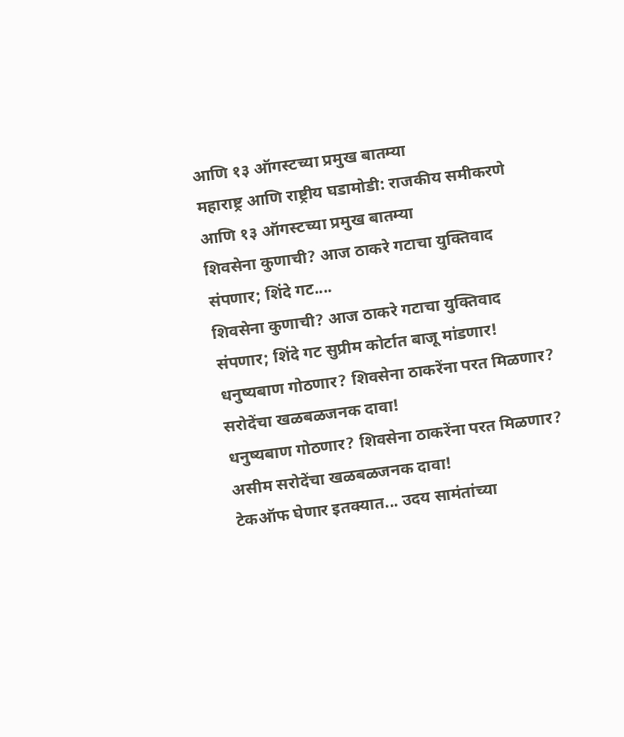आणि १३ ऑगस्टच्या प्रमुख बातम्या
महाराष्ट्र आणि राष्ट्रीय घडामोडी: राजकीय समीकरणे आणि १३ ऑगस्टच्या प्रमुख बातम्या
शिवसेना कुणाची? आज ठाकरे गटाचा युक्तिवाद संपणार; शिंदे गट....
शिवसेना कुणाची? आज ठाकरे गटाचा युक्तिवाद संपणार; शिंदे गट सुप्रीम कोर्टात बाजू मांडणार!
धनुष्यबाण गोठणार? शिवसेना ठाकरेंना परत मिळणार? सरोदेंचा खळबळजनक दावा!
धनुष्यबाण गोठणार? शिवसेना ठाकरेंना परत मिळणार? असीम सरोदेंचा खळबळजनक दावा!
टेकऑफ घेणार इतक्यात... उदय सामंतांच्या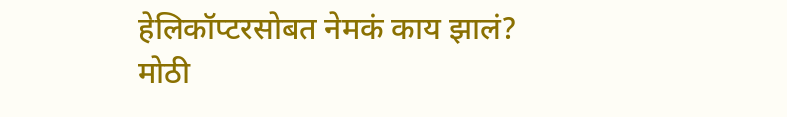हेलिकॉप्टरसोबत नेमकं काय झालं?
मोठी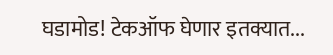घडामोड! टेकऑफ घेणार इतक्यात...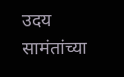उदय सामंतांच्या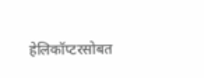हेलिकॉप्टरसोबत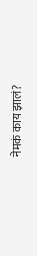नेमकं काय झालं?